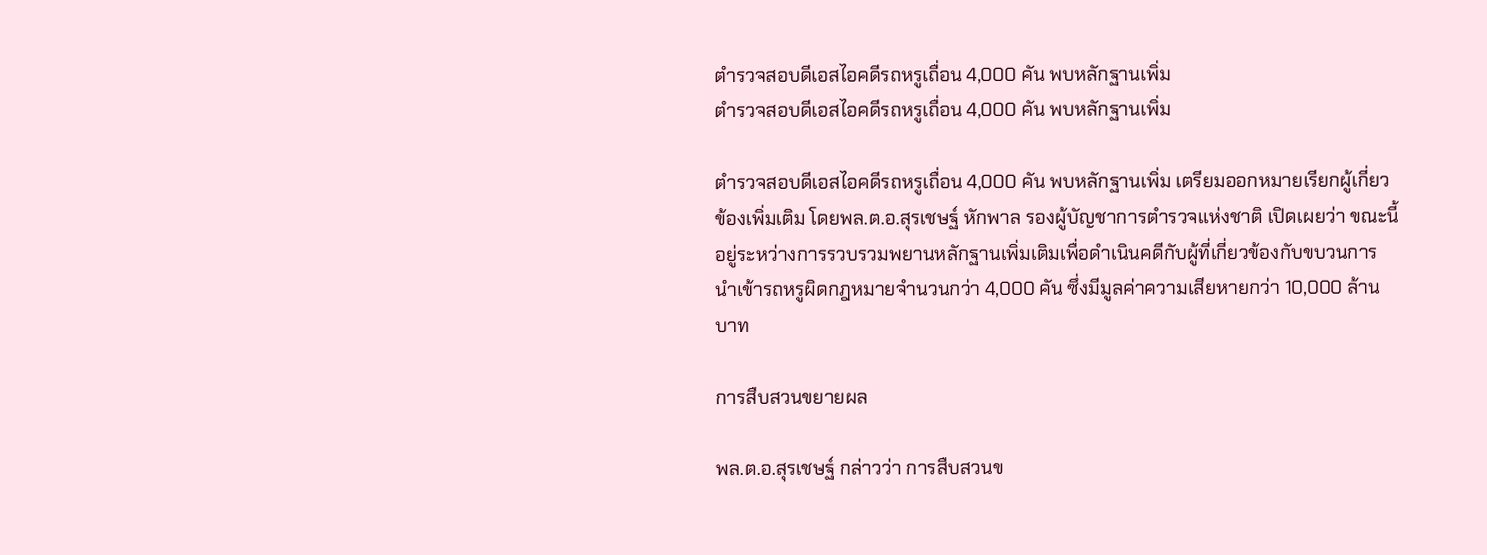ตำรวจสอบดีเอสไอคดีรถหรูเถื่อน 4,000 คัน พบหลักฐานเพิ่ม
ตำรวจสอบดีเอสไอคดีรถหรูเถื่อน 4,000 คัน พบหลักฐานเพิ่ม

ตำรวจสอบดีเอสไอคดีรถหรูเถื่อน 4,000 คัน พบหลักฐานเพิ่ม เตรียมออกหมายเรียกผู้เกี่ยวข้องเพิ่มเติม โดยพล.ต.อ.สุรเชษฐ์ หักพาล รองผู้บัญชาการตำรวจแห่งชาติ เปิดเผยว่า ขณะนี้อยู่ระหว่างการรวบรวมพยานหลักฐานเพิ่มเติมเพื่อดำเนินคดีกับผู้ที่เกี่ยวข้องกับขบวนการนำเข้ารถหรูผิดกฎหมายจำนวนกว่า 4,000 คัน ซึ่งมีมูลค่าความเสียหายกว่า 10,000 ล้านบาท

การสืบสวนขยายผล

พล.ต.อ.สุรเชษฐ์ กล่าวว่า การสืบสวนข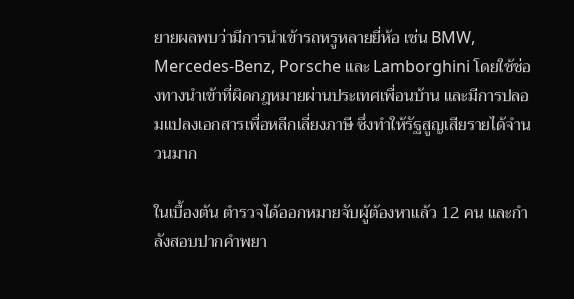ยายผลพบว่ามีการนำเข้ารถหรูหลายยี่ห้อ เช่น BMW, Mercedes-Benz, Porsche และ Lamborghini โดยใช้ช่องทางนำเข้าที่ผิดกฎหมายผ่านประเทศเพื่อนบ้าน และมีการปลอมแปลงเอกสารเพื่อหลีกเลี่ยงภาษี ซึ่งทำให้รัฐสูญเสียรายได้จำนวนมาก

ในเบื้องต้น ตำรวจได้ออกหมายจับผู้ต้องหาแล้ว 12 คน และกำลังสอบปากคำพยา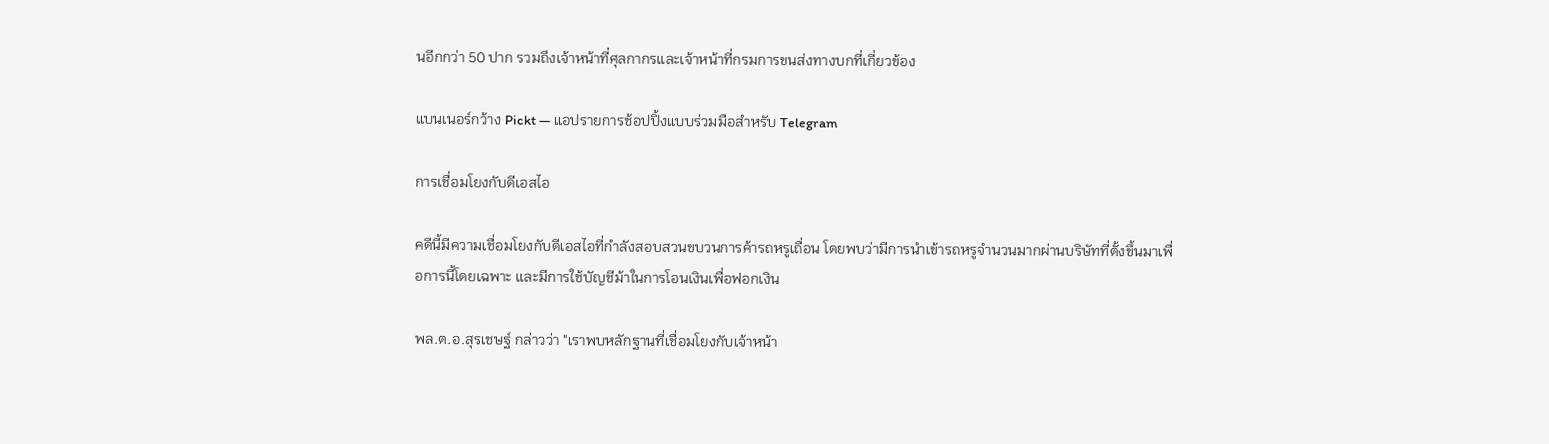นอีกกว่า 50 ปาก รวมถึงเจ้าหน้าที่ศุลกากรและเจ้าหน้าที่กรมการขนส่งทางบกที่เกี่ยวข้อง

แบนเนอร์กว้าง Pickt — แอปรายการช้อปปิ้งแบบร่วมมือสำหรับ Telegram

การเชื่อมโยงกับดีเอสไอ

คดีนี้มีความเชื่อมโยงกับดีเอสไอที่กำลังสอบสวนขบวนการค้ารถหรูเถื่อน โดยพบว่ามีการนำเข้ารถหรูจำนวนมากผ่านบริษัทที่ตั้งขึ้นมาเพื่อการนี้โดยเฉพาะ และมีการใช้บัญชีม้าในการโอนเงินเพื่อฟอกเงิน

พล.ต.อ.สุรเชษฐ์ กล่าวว่า "เราพบหลักฐานที่เชื่อมโยงกับเจ้าหน้า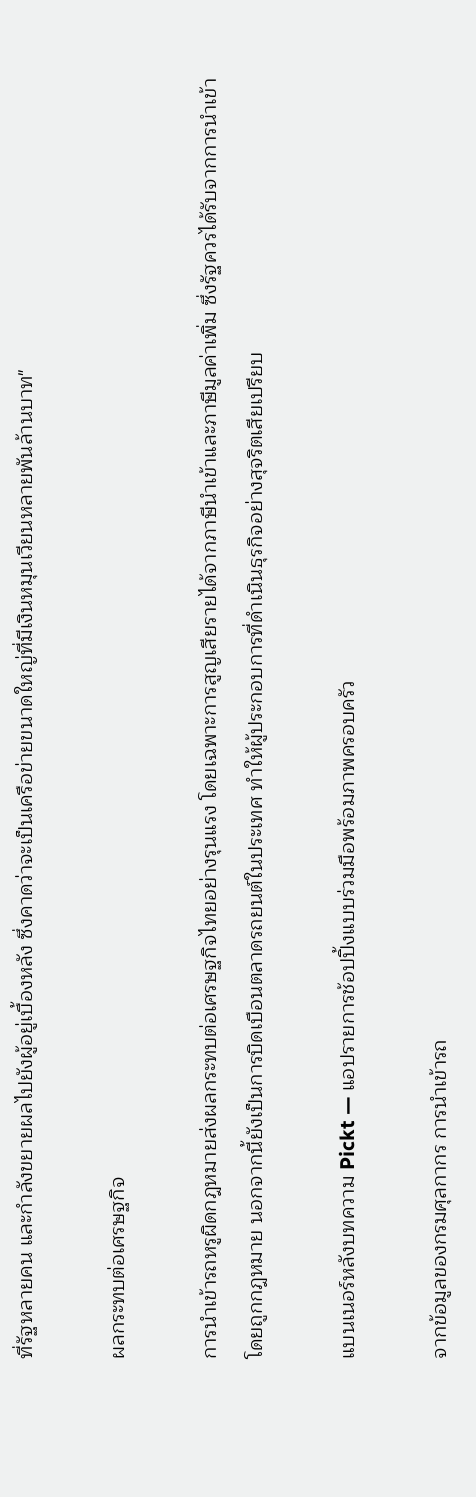ที่รัฐหลายคน และกำลังขยายผลไปยังผู้อยู่เบื้องหลัง ซึ่งคาดว่าจะเป็นเครือข่ายขนาดใหญ่ที่มีเงินหมุนเวียนหลายพันล้านบาท"

ผลกระทบต่อเศรษฐกิจ

การนำเข้ารถหรูผิดกฎหมายส่งผลกระทบต่อเศรษฐกิจไทยอย่างรุนแรง โดยเฉพาะการสูญเสียรายได้จากภาษีนำเข้าและภาษีมูลค่าเพิ่ม ซึ่งรัฐควรได้รับจากการนำเข้าโดยถูกกฎหมาย นอกจากนี้ยังเป็นการบิดเบือนตลาดรถยนต์ในประเทศ ทำให้ผู้ประกอบการที่ดำเนินธุรกิจอย่างสุจริตเสียเปรียบ

แบนเนอร์หลังบทความ Pickt — แอปรายการช้อปปิ้งแบบร่วมมือพร้อมภาพครอบครัว

จากข้อมูลของกรมศุลกากร การนำเข้ารถ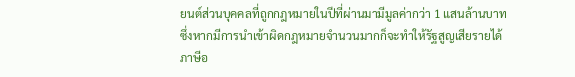ยนต์ส่วนบุคคลที่ถูกกฎหมายในปีที่ผ่านมามีมูลค่ากว่า 1 แสนล้านบาท ซึ่งหากมีการนำเข้าผิดกฎหมายจำนวนมากก็จะทำให้รัฐสูญเสียรายได้ภาษีอ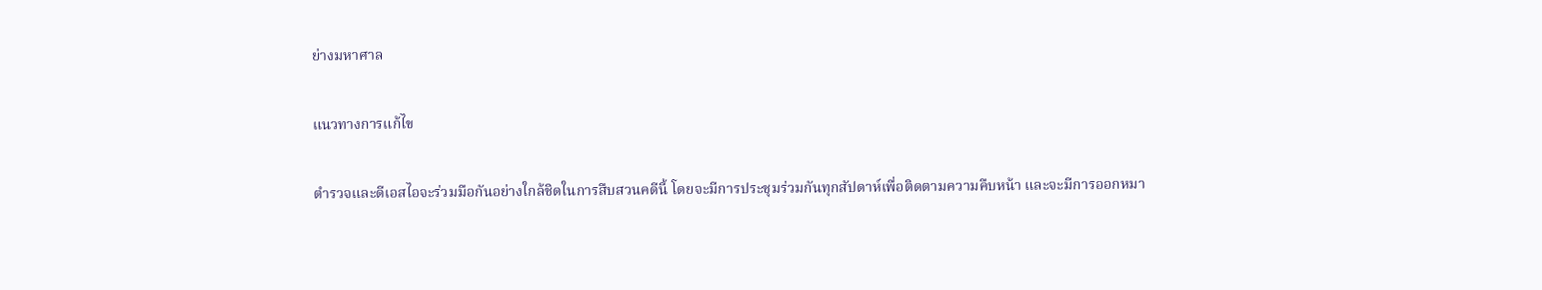ย่างมหาศาล

แนวทางการแก้ไข

ตำรวจและดีเอสไอจะร่วมมือกันอย่างใกล้ชิดในการสืบสวนคดีนี้ โดยจะมีการประชุมร่วมกันทุกสัปดาห์เพื่อติดตามความคืบหน้า และจะมีการออกหมา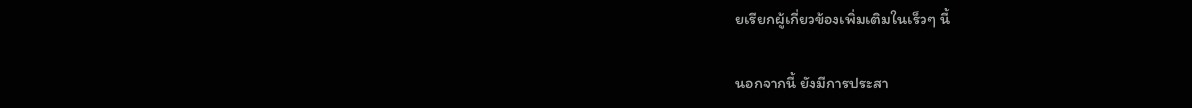ยเรียกผู้เกี่ยวข้องเพิ่มเติมในเร็วๆ นี้

นอกจากนี้ ยังมีการประสา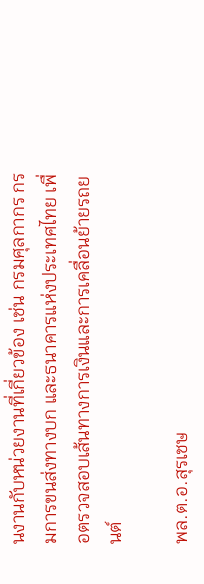นงานกับหน่วยงานที่เกี่ยวข้อง เช่น กรมศุลกากร กรมการขนส่งทางบก และธนาคารแห่งประเทศไทย เพื่อตรวจสอบเส้นทางการเงินและการเคลื่อนย้ายรถยนต์

พล.ต.อ.สุรเชษ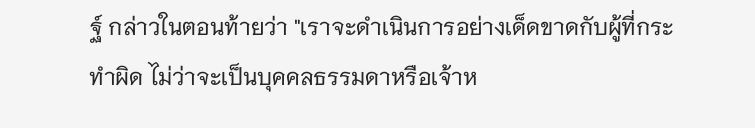ฐ์ กล่าวในตอนท้ายว่า "เราจะดำเนินการอย่างเด็ดขาดกับผู้ที่กระทำผิด ไม่ว่าจะเป็นบุคคลธรรมดาหรือเจ้าห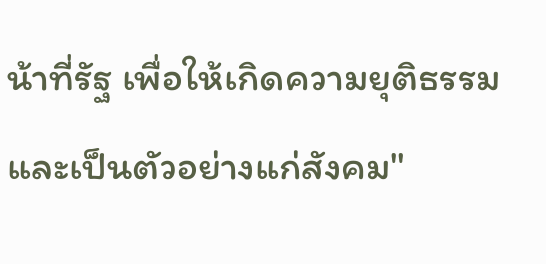น้าที่รัฐ เพื่อให้เกิดความยุติธรรมและเป็นตัวอย่างแก่สังคม"